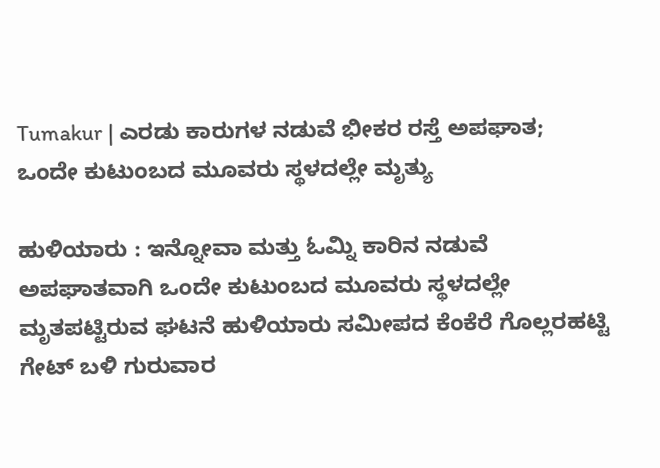Tumakur | ಎರಡು ಕಾರುಗಳ ನಡುವೆ ಭೀಕರ ರಸ್ತೆ ಅಪಘಾತ; ಒಂದೇ ಕುಟುಂಬದ ಮೂವರು ಸ್ಥಳದಲ್ಲೇ ಮೃತ್ಯು

ಹುಳಿಯಾರು : ಇನ್ನೋವಾ ಮತ್ತು ಓಮ್ನಿ ಕಾರಿನ ನಡುವೆ ಅಪಘಾತವಾಗಿ ಒಂದೇ ಕುಟುಂಬದ ಮೂವರು ಸ್ಥಳದಲ್ಲೇ ಮೃತಪಟ್ಟಿರುವ ಘಟನೆ ಹುಳಿಯಾರು ಸಮೀಪದ ಕೆಂಕೆರೆ ಗೊಲ್ಲರಹಟ್ಟಿ ಗೇಟ್ ಬಳಿ ಗುರುವಾರ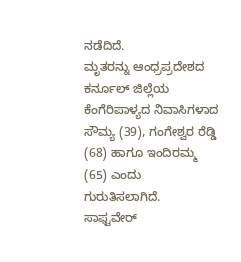ನಡೆದಿದೆ.
ಮೃತರನ್ನು ಆಂಧ್ರಪ್ರದೇಶದ ಕರ್ನೂಲ್ ಜಿಲ್ಲೆಯ ಕೆಂಗೆರಿಪಾಳ್ಯದ ನಿವಾಸಿಗಳಾದ ಸೌಮ್ಯ (39), ಗಂಗೇಶ್ವರ ರೆಡ್ಡಿ (68) ಹಾಗೂ ಇಂದಿರಮ್ಮ (65) ಎಂದು ಗುರುತಿಸಲಾಗಿದೆ.
ಸಾಫ್ಟವೇರ್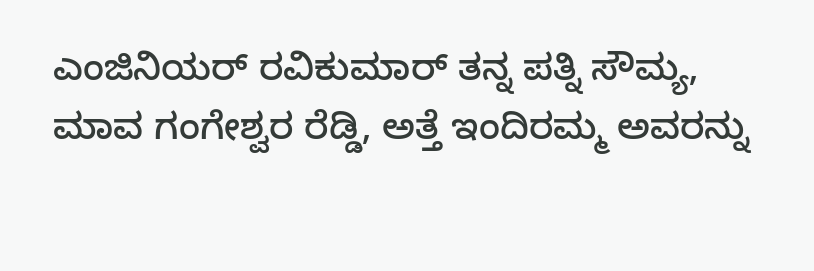ಎಂಜಿನಿಯರ್ ರವಿಕುಮಾರ್ ತನ್ನ ಪತ್ನಿ ಸೌಮ್ಯ, ಮಾವ ಗಂಗೇಶ್ವರ ರೆಡ್ಡಿ, ಅತ್ತೆ ಇಂದಿರಮ್ಮ ಅವರನ್ನು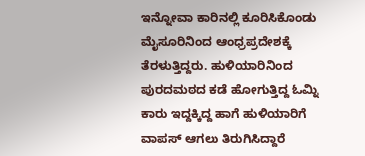ಇನ್ನೋವಾ ಕಾರಿನಲ್ಲಿ ಕೂರಿಸಿಕೊಂಡು ಮೈಸೂರಿನಿಂದ ಆಂಧ್ರಪ್ರದೇಶಕ್ಕೆ ತೆರಳುತ್ತಿದ್ದರು. ಹುಳಿಯಾರಿನಿಂದ ಪುರದಮಠದ ಕಡೆ ಹೋಗುತ್ತಿದ್ದ ಓಮ್ನಿ ಕಾರು ಇದ್ದಕ್ಕಿದ್ದ ಹಾಗೆ ಹುಳಿಯಾರಿಗೆ ವಾಪಸ್ ಆಗಲು ತಿರುಗಿಸಿದ್ದಾರೆ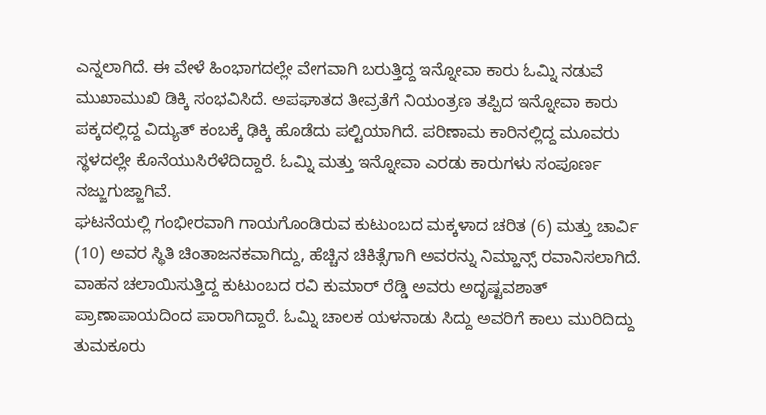ಎನ್ನಲಾಗಿದೆ. ಈ ವೇಳೆ ಹಿಂಭಾಗದಲ್ಲೇ ವೇಗವಾಗಿ ಬರುತ್ತಿದ್ದ ಇನ್ನೋವಾ ಕಾರು ಓಮ್ನಿ ನಡುವೆ ಮುಖಾಮುಖಿ ಡಿಕ್ಕಿ ಸಂಭವಿಸಿದೆ. ಅಪಘಾತದ ತೀವ್ರತೆಗೆ ನಿಯಂತ್ರಣ ತಪ್ಪಿದ ಇನ್ನೋವಾ ಕಾರು ಪಕ್ಕದಲ್ಲಿದ್ದ ವಿದ್ಯುತ್ ಕಂಬಕ್ಕೆ ಢಿಕ್ಕಿ ಹೊಡೆದು ಪಲ್ಟಿಯಾಗಿದೆ. ಪರಿಣಾಮ ಕಾರಿನಲ್ಲಿದ್ದ ಮೂವರು ಸ್ಥಳದಲ್ಲೇ ಕೊನೆಯುಸಿರೆಳೆದಿದ್ದಾರೆ. ಓಮ್ನಿ ಮತ್ತು ಇನ್ನೋವಾ ಎರಡು ಕಾರುಗಳು ಸಂಪೂರ್ಣ ನಜ್ಜುಗುಜ್ಜಾಗಿವೆ.
ಘಟನೆಯಲ್ಲಿ ಗಂಭೀರವಾಗಿ ಗಾಯಗೊಂಡಿರುವ ಕುಟುಂಬದ ಮಕ್ಕಳಾದ ಚರಿತ (6) ಮತ್ತು ಚಾರ್ವಿ (10) ಅವರ ಸ್ಥಿತಿ ಚಿಂತಾಜನಕವಾಗಿದ್ದು, ಹೆಚ್ಚಿನ ಚಿಕಿತ್ಸೆಗಾಗಿ ಅವರನ್ನು ನಿಮ್ಹಾನ್ಸ್ ರವಾನಿಸಲಾಗಿದೆ. ವಾಹನ ಚಲಾಯಿಸುತ್ತಿದ್ದ ಕುಟುಂಬದ ರವಿ ಕುಮಾರ್ ರೆಡ್ಡಿ ಅವರು ಅದೃಷ್ಟವಶಾತ್ ಪ್ರಾಣಾಪಾಯದಿಂದ ಪಾರಾಗಿದ್ದಾರೆ. ಓಮ್ನಿ ಚಾಲಕ ಯಳನಾಡು ಸಿದ್ದು ಅವರಿಗೆ ಕಾಲು ಮುರಿದಿದ್ದು ತುಮಕೂರು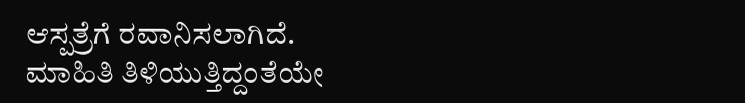ಆಸ್ಪತ್ರೆಗೆ ರವಾನಿಸಲಾಗಿದೆ.
ಮಾಹಿತಿ ತಿಳಿಯುತ್ತಿದ್ದಂತೆಯೇ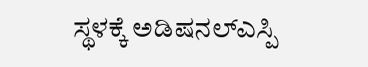ಸ್ಥಳಕ್ಕೆ ಅಡಿಷನಲ್ಎಸ್ಪಿ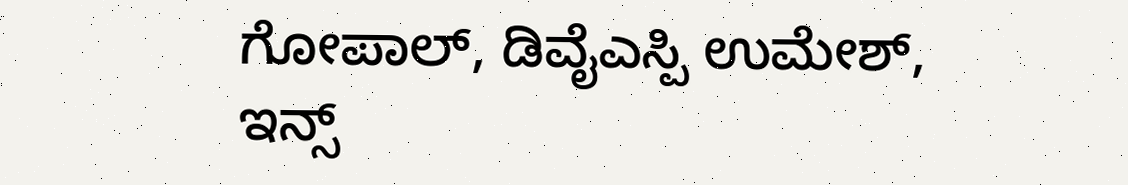ಗೋಪಾಲ್, ಡಿವೈಎಸ್ಪಿ ಉಮೇಶ್, ಇನ್ಸ್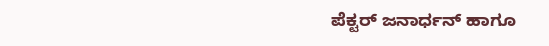ಪೆಕ್ಟರ್ ಜನಾರ್ಧನ್ ಹಾಗೂ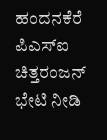ಹಂದನಕೆರೆ ಪಿಎಸ್ಐ ಚಿತ್ತರಂಜನ್ ಭೇಟಿ ನೀಡಿ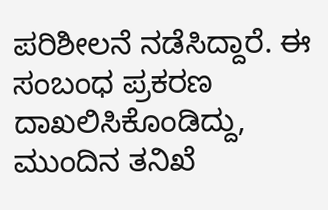ಪರಿಶೀಲನೆ ನಡೆಸಿದ್ದಾರೆ. ಈ ಸಂಬಂಧ ಪ್ರಕರಣ ದಾಖಲಿಸಿಕೊಂಡಿದ್ದು, ಮುಂದಿನ ತನಿಖೆ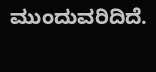ಮುಂದುವರಿದಿದೆ.